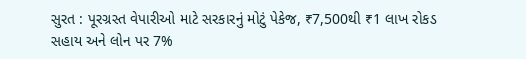સુરત : પૂરગ્રસ્ત વેપારીઓ માટે સરકારનું મોટું પેકેજ, ₹7,500થી ₹1 લાખ રોકડ સહાય અને લોન પર 7%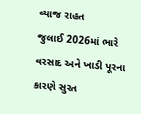વ્યાજ રાહત
જુલાઈ 2026માં ભારે વરસાદ અને ખાડી પૂરના કારણે સુરત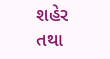શહેર તથા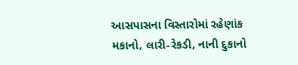આસપાસના વિસ્તારોમાં રહેણાંક મકાનો, લારી-રેકડી, નાની દુકાનો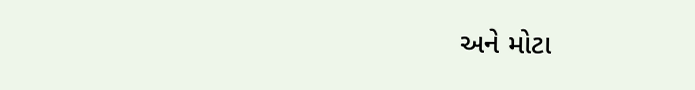અને મોટા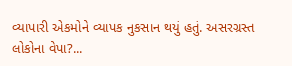વ્યાપારી એકમોને વ્યાપક નુકસાન થયું હતું. અસરગ્રસ્ત લોકોના વેપા?...